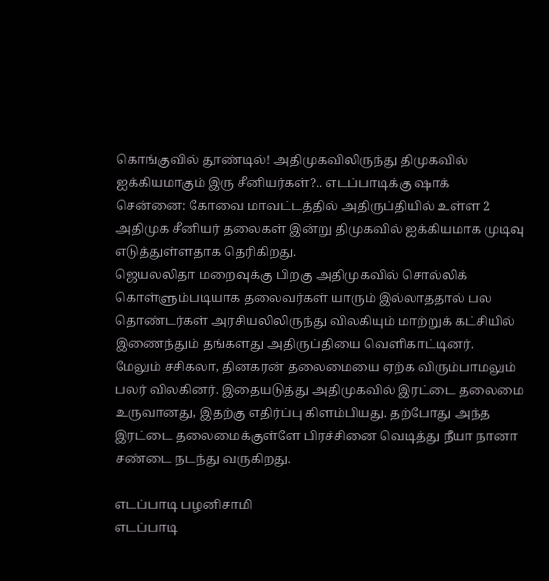கொங்குவில் தூண்டில்! அதிமுகவிலிருந்து திமுகவில் ஐக்கியமாகும் இரு சீனியர்கள்?.. எடப்பாடிக்கு ஷாக்
சென்னை: கோவை மாவட்டத்தில் அதிருப்தியில் உள்ள 2 அதிமுக சீனியர் தலைகள் இன்று திமுகவில் ஐக்கியமாக முடிவு எடுத்துள்ளதாக தெரிகிறது.
ஜெயலலிதா மறைவுக்கு பிறகு அதிமுகவில் சொல்லிக் கொள்ளும்படியாக தலைவர்கள் யாரும் இல்லாததால் பல தொண்டர்கள் அரசியலிலிருந்து விலகியும் மாற்றுக் கட்சியில் இணைந்தும் தங்களது அதிருப்தியை வெளிகாட்டினர்.
மேலும் சசிகலா, தினகரன் தலைமையை ஏற்க விரும்பாமலும் பலர் விலகினர். இதையடுத்து அதிமுகவில் இரட்டை தலைமை உருவானது, இதற்கு எதிர்ப்பு கிளம்பியது. தற்போது அந்த இரட்டை தலைமைக்குள்ளே பிரச்சினை வெடித்து நீயா நானா சண்டை நடந்து வருகிறது.

எடப்பாடி பழனிசாமி
எடப்பாடி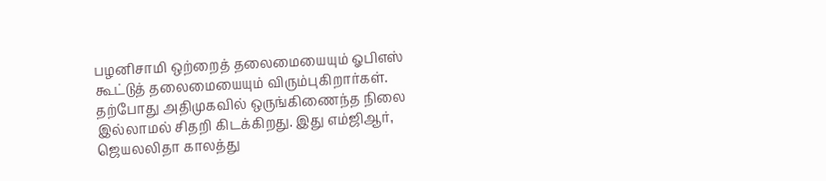பழனிசாமி ஒற்றைத் தலைமையையும் ஓபிஎஸ் கூட்டுத் தலைமையையும் விரும்புகிறார்கள். தற்போது அதிமுகவில் ஒருங்கிணைந்த நிலை இல்லாமல் சிதறி கிடக்கிறது. இது எம்ஜிஆர், ஜெயலலிதா காலத்து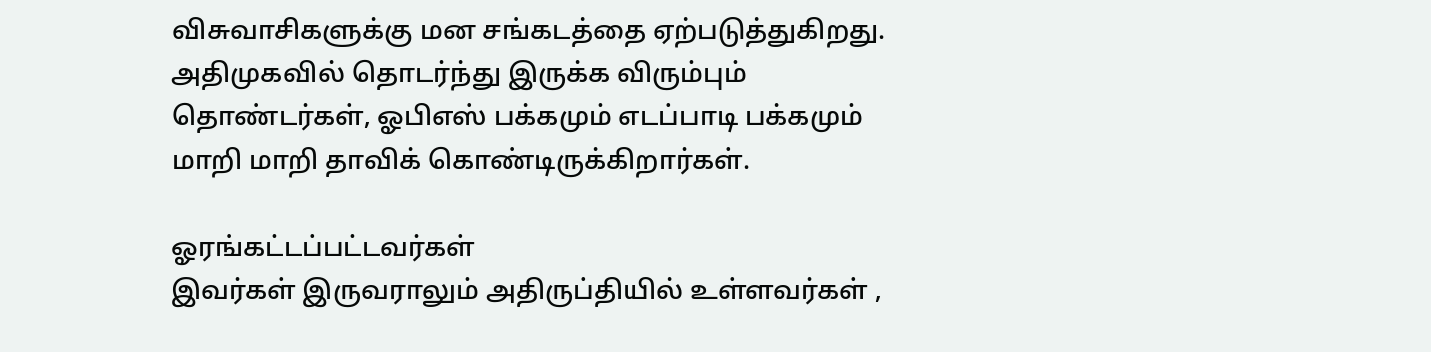விசுவாசிகளுக்கு மன சங்கடத்தை ஏற்படுத்துகிறது. அதிமுகவில் தொடர்ந்து இருக்க விரும்பும் தொண்டர்கள், ஓபிஎஸ் பக்கமும் எடப்பாடி பக்கமும் மாறி மாறி தாவிக் கொண்டிருக்கிறார்கள்.

ஓரங்கட்டப்பட்டவர்கள்
இவர்கள் இருவராலும் அதிருப்தியில் உள்ளவர்கள் ,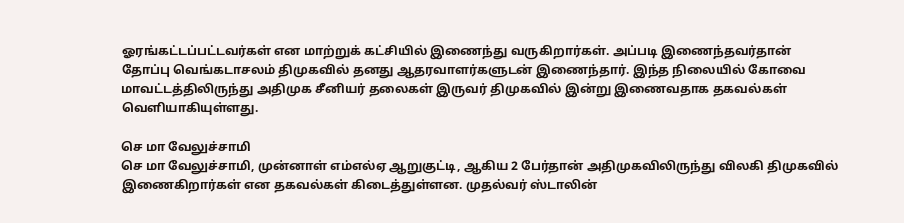ஓரங்கட்டப்பட்டவர்கள் என மாற்றுக் கட்சியில் இணைந்து வருகிறார்கள். அப்படி இணைந்தவர்தான் தோப்பு வெங்கடாசலம் திமுகவில் தனது ஆதரவாளர்களுடன் இணைந்தார். இந்த நிலையில் கோவை மாவட்டத்திலிருந்து அதிமுக சீனியர் தலைகள் இருவர் திமுகவில் இன்று இணைவதாக தகவல்கள் வெளியாகியுள்ளது.

செ மா வேலுச்சாமி
செ மா வேலுச்சாமி, முன்னாள் எம்எல்ஏ ஆறுகுட்டி, ஆகிய 2 பேர்தான் அதிமுகவிலிருந்து விலகி திமுகவில் இணைகிறார்கள் என தகவல்கள் கிடைத்துள்ளன. முதல்வர் ஸ்டாலின்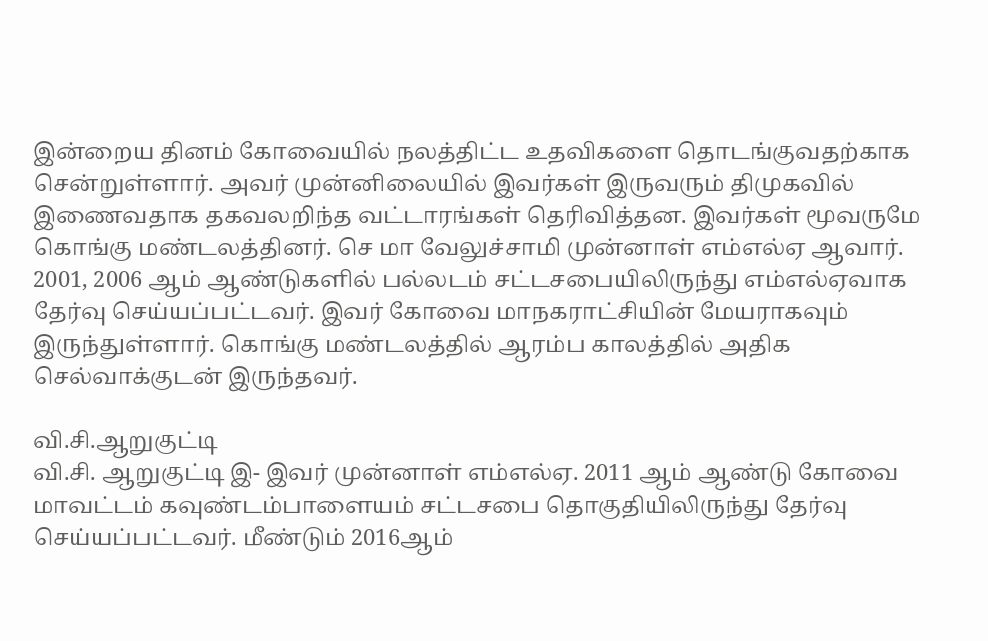இன்றைய தினம் கோவையில் நலத்திட்ட உதவிகளை தொடங்குவதற்காக சென்றுள்ளார். அவர் முன்னிலையில் இவர்கள் இருவரும் திமுகவில் இணைவதாக தகவலறிந்த வட்டாரங்கள் தெரிவித்தன. இவர்கள் மூவருமே கொங்கு மண்டலத்தினர். செ மா வேலுச்சாமி முன்னாள் எம்எல்ஏ ஆவார். 2001, 2006 ஆம் ஆண்டுகளில் பல்லடம் சட்டசபையிலிருந்து எம்எல்ஏவாக தேர்வு செய்யப்பட்டவர். இவர் கோவை மாநகராட்சியின் மேயராகவும் இருந்துள்ளார். கொங்கு மண்டலத்தில் ஆரம்ப காலத்தில் அதிக செல்வாக்குடன் இருந்தவர்.

வி.சி.ஆறுகுட்டி
வி.சி. ஆறுகுட்டி இ- இவர் முன்னாள் எம்எல்ஏ. 2011 ஆம் ஆண்டு கோவை மாவட்டம் கவுண்டம்பாளையம் சட்டசபை தொகுதியிலிருந்து தேர்வு செய்யப்பட்டவர். மீண்டும் 2016ஆம்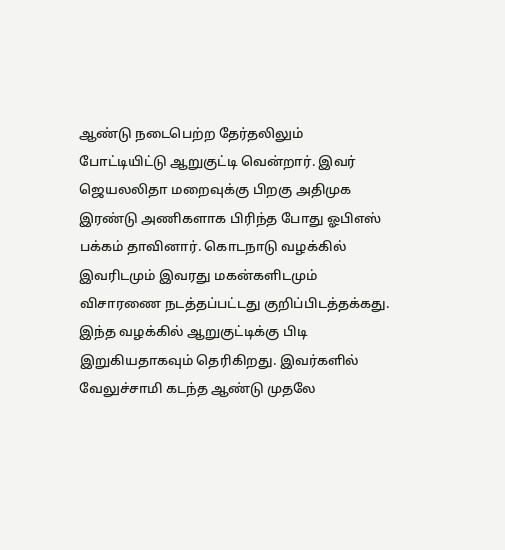ஆண்டு நடைபெற்ற தேர்தலிலும் போட்டியிட்டு ஆறுகுட்டி வென்றார். இவர் ஜெயலலிதா மறைவுக்கு பிறகு அதிமுக இரண்டு அணிகளாக பிரிந்த போது ஓபிஎஸ் பக்கம் தாவினார். கொடநாடு வழக்கில் இவரிடமும் இவரது மகன்களிடமும் விசாரணை நடத்தப்பட்டது குறிப்பிடத்தக்கது. இந்த வழக்கில் ஆறுகுட்டிக்கு பிடி இறுகியதாகவும் தெரிகிறது. இவர்களில் வேலுச்சாமி கடந்த ஆண்டு முதலே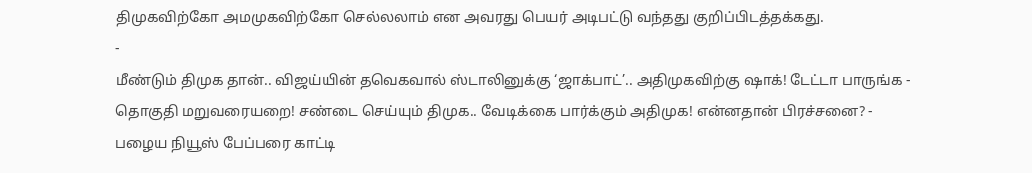திமுகவிற்கோ அமமுகவிற்கோ செல்லலாம் என அவரது பெயர் அடிபட்டு வந்தது குறிப்பிடத்தக்கது.
-
மீண்டும் திமுக தான்.. விஜய்யின் தவெகவால் ஸ்டாலினுக்கு ‘ஜாக்பாட்’.. அதிமுகவிற்கு ஷாக்! டேட்டா பாருங்க -
தொகுதி மறுவரையறை! சண்டை செய்யும் திமுக.. வேடிக்கை பார்க்கும் அதிமுக! என்னதான் பிரச்சனை? -
பழைய நியூஸ் பேப்பரை காட்டி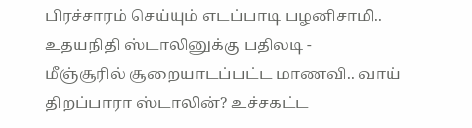பிரச்சாரம் செய்யும் எடப்பாடி பழனிசாமி.. உதயநிதி ஸ்டாலினுக்கு பதிலடி -
மீஞ்சூரில் சூறையாடப்பட்ட மாணவி.. வாய் திறப்பாரா ஸ்டாலின்? உச்சகட்ட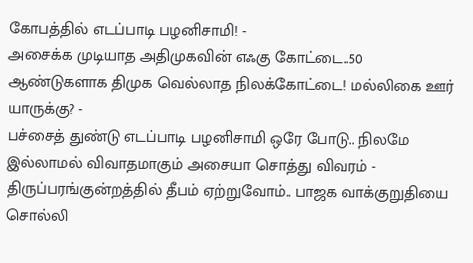கோபத்தில் எடப்பாடி பழனிசாமி! -
அசைக்க முடியாத அதிமுகவின் எஃகு கோட்டை..50 ஆண்டுகளாக திமுக வெல்லாத நிலக்கோட்டை! மல்லிகை ஊர் யாருக்கு? -
பச்சைத் துண்டு எடப்பாடி பழனிசாமி ஒரே போடு.. நிலமே இல்லாமல் விவாதமாகும் அசையா சொத்து விவரம் -
திருப்பரங்குன்றத்தில் தீபம் ஏற்றுவோம்.. பாஜக வாக்குறுதியை சொல்லி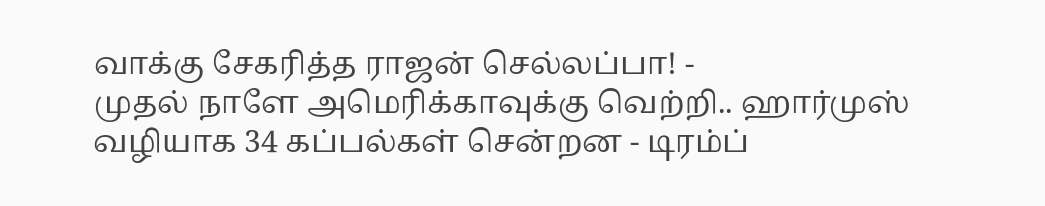வாக்கு சேகரித்த ராஜன் செல்லப்பா! -
முதல் நாளே அமெரிக்காவுக்கு வெற்றி.. ஹார்முஸ் வழியாக 34 கப்பல்கள் சென்றன - டிரம்ப்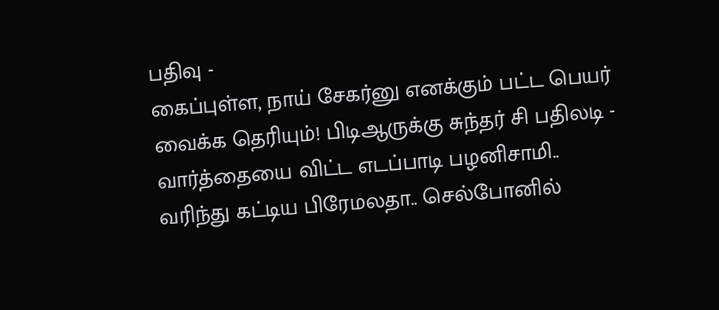பதிவு -
கைப்புள்ள, நாய் சேகர்னு எனக்கும் பட்ட பெயர் வைக்க தெரியும்! பிடிஆருக்கு சுந்தர் சி பதிலடி -
வார்த்தையை விட்ட எடப்பாடி பழனிசாமி.. வரிந்து கட்டிய பிரேமலதா.. செல்போனில்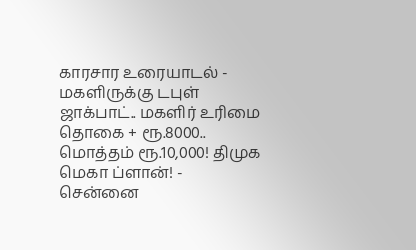காரசார உரையாடல் -
மகளிருக்கு டபுள் ஜாக்பாட்.. மகளிர் உரிமை தொகை + ரூ.8000.. மொத்தம் ரூ.10,000! திமுக மெகா ப்ளான்! -
சென்னை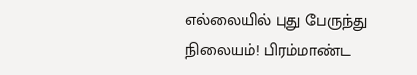எல்லையில் புது பேருந்து நிலையம்! பிரம்மாண்ட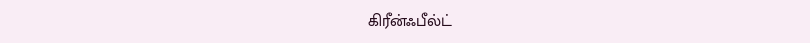கிரீன்ஃபீல்ட்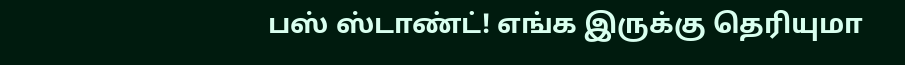பஸ் ஸ்டாண்ட்! எங்க இருக்கு தெரியுமா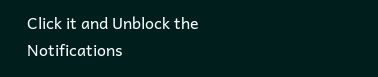Click it and Unblock the Notifications